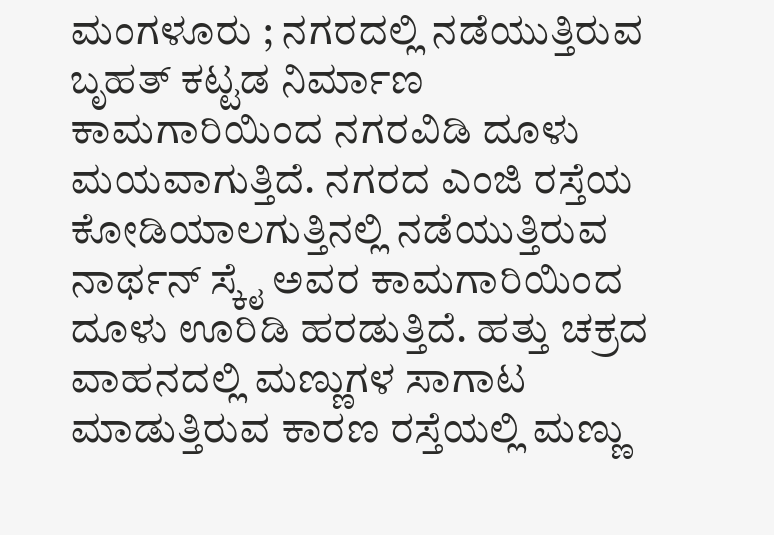ಮಂಗಳೂರು ; ನಗರದಲ್ಲಿ ನಡೆಯುತ್ತಿರುವ ಬೃಹತ್ ಕಟ್ಟಡ ನಿರ್ಮಾಣ ಕಾಮಗಾರಿಯಿಂದ ನಗರವಿಡಿ ದೂಳು ಮಯವಾಗುತ್ತಿದೆ. ನಗರದ ಎಂಜಿ ರಸ್ತೆಯ ಕೋಡಿಯಾಲಗುತ್ತಿನಲ್ಲಿ ನಡೆಯುತ್ತಿರುವ ನಾರ್ಥನ್ ಸ್ಕೈ ಅವರ ಕಾಮಗಾರಿಯಿಂದ ದೂಳು ಊರಿಡಿ ಹರಡುತ್ತಿದೆ. ಹತ್ತು ಚಕ್ರದ ವಾಹನದಲ್ಲಿ ಮಣ್ಣುಗಳ ಸಾಗಾಟ ಮಾಡುತ್ತಿರುವ ಕಾರಣ ರಸ್ತೆಯಲ್ಲಿ ಮಣ್ಣು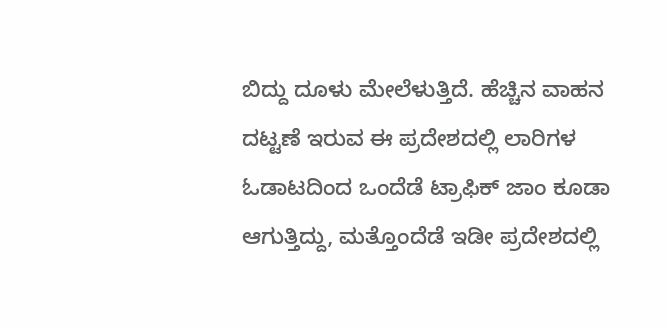ಬಿದ್ದು ದೂಳು ಮೇಲೆಳುತ್ತಿದೆ. ಹೆಚ್ಚಿನ ವಾಹನ ದಟ್ಟಣೆ ಇರುವ ಈ ಪ್ರದೇಶದಲ್ಲಿ ಲಾರಿಗಳ ಓಡಾಟದಿಂದ ಒಂದೆಡೆ ಟ್ರಾಫಿಕ್ ಜಾಂ ಕೂಡಾ ಆಗುತ್ತಿದ್ದು, ಮತ್ತೊಂದೆಡೆ ಇಡೀ ಪ್ರದೇಶದಲ್ಲಿ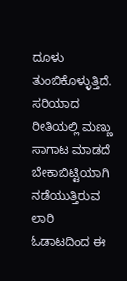ದೂಳು ತುಂಬಿಕೊಳ್ಳುತ್ತಿದೆ. ಸರಿಯಾದ ರೀತಿಯಲ್ಲಿ ಮಣ್ಣು ಸಾಗಾಟ ಮಾಡದೆ ಬೇಕಾಬಿಟ್ಟಿಯಾಗಿ ನಡೆಯುತ್ತಿರುವ ಲಾರಿ ಓಡಾಟದಿಂದ ಈ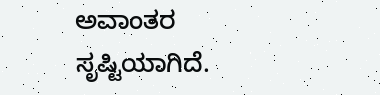ಅವಾಂತರ ಸೃಷ್ಟಿಯಾಗಿದೆ.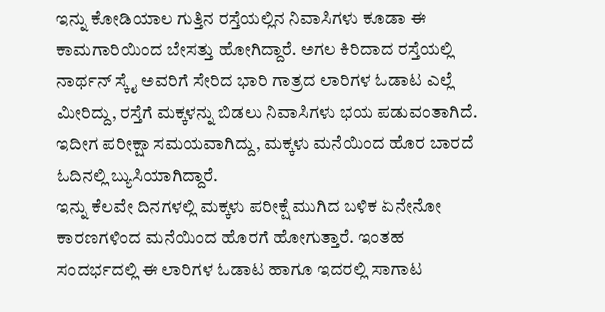ಇನ್ನು ಕೋಡಿಯಾಲ ಗುತ್ತಿನ ರಸ್ತೆಯಲ್ಲಿನ ನಿವಾಸಿಗಳು ಕೂಡಾ ಈ ಕಾಮಗಾರಿಯಿಂದ ಬೇಸತ್ತು ಹೋಗಿದ್ದಾರೆ. ಅಗಲ ಕಿರಿದಾದ ರಸ್ತೆಯಲ್ಲಿ ನಾರ್ಥನ್ ಸ್ಕೈ ಅವರಿಗೆ ಸೇರಿದ ಭಾರಿ ಗಾತ್ರದ ಲಾರಿಗಳ ಓಡಾಟ ಎಲ್ಲೆ ಮೀರಿದ್ದು, ರಸ್ತೆಗೆ ಮಕ್ಕಳನ್ನು ಬಿಡಲು ನಿವಾಸಿಗಳು ಭಯ ಪಡುವಂತಾಗಿದೆ. ಇದೀಗ ಪರೀಕ್ಷಾ ಸಮಯವಾಗಿದ್ದು, ಮಕ್ಕಳು ಮನೆಯಿಂದ ಹೊರ ಬಾರದೆ ಓದಿನಲ್ಲಿ ಬ್ಯುಸಿಯಾಗಿದ್ದಾರೆ.
ಇನ್ನು ಕೆಲವೇ ದಿನಗಳಲ್ಲಿ ಮಕ್ಕಳು ಪರೀಕ್ಷೆ ಮುಗಿದ ಬಳಿಕ ಏನೇನೋ ಕಾರಣಗಳಿಂದ ಮನೆಯಿಂದ ಹೊರಗೆ ಹೋಗುತ್ತಾರೆ. ಇಂತಹ ಸಂದರ್ಭದಲ್ಲಿ ಈ ಲಾರಿಗಳ ಓಡಾಟ ಹಾಗೂ ಇದರಲ್ಲಿ ಸಾಗಾಟ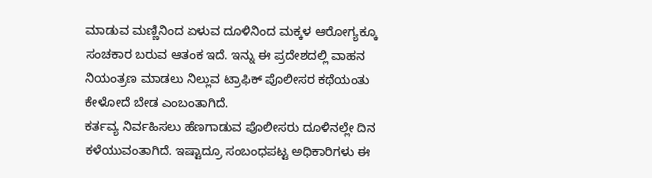ಮಾಡುವ ಮಣ್ಣಿನಿಂದ ಏಳುವ ದೂಳಿನಿಂದ ಮಕ್ಕಳ ಆರೋಗ್ಯಕ್ಕೂ ಸಂಚಕಾರ ಬರುವ ಆತಂಕ ಇದೆ. ಇನ್ನು ಈ ಪ್ರದೇಶದಲ್ಲಿ ವಾಹನ ನಿಯಂತ್ರಣ ಮಾಡಲು ನಿಲ್ಲುವ ಟ್ರಾಫಿಕ್ ಪೊಲೀಸರ ಕಥೆಯಂತು ಕೇಳೋದೆ ಬೇಡ ಎಂಬಂತಾಗಿದೆ.
ಕರ್ತವ್ಯ ನಿರ್ವಹಿಸಲು ಹೆಣಗಾಡುವ ಪೊಲೀಸರು ದೂಳಿನಲ್ಲೇ ದಿನ ಕಳೆಯುವಂತಾಗಿದೆ. ಇಷ್ಟಾದ್ರೂ ಸಂಬಂಧಪಟ್ಟ ಅಧಿಕಾರಿಗಳು ಈ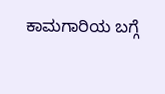ಕಾಮಗಾರಿಯ ಬಗ್ಗೆ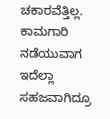ಚಕಾರವೆತ್ತಿಲ್ಲ. ಕಾಮಗಾರಿ ನಡೆಯುವಾಗ ಇದೆಲ್ಲಾ ಸಹಜವಾಗಿದ್ರೂ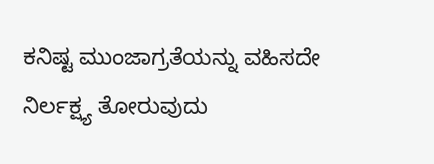ಕನಿಷ್ಟ ಮುಂಜಾಗ್ರತೆಯನ್ನು ವಹಿಸದೇ ನಿರ್ಲಕ್ಷ್ಯ ತೋರುವುದು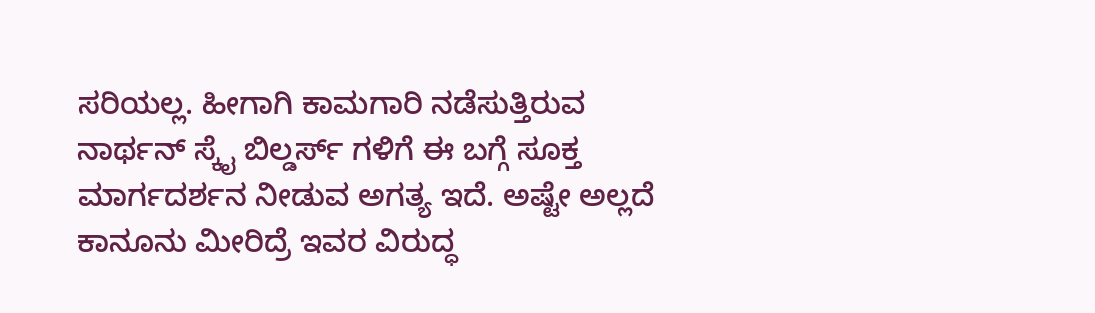ಸರಿಯಲ್ಲ. ಹೀಗಾಗಿ ಕಾಮಗಾರಿ ನಡೆಸುತ್ತಿರುವ ನಾರ್ಥನ್ ಸ್ಕೈ ಬಿಲ್ಡರ್ಸ್ ಗಳಿಗೆ ಈ ಬಗ್ಗೆ ಸೂಕ್ತ ಮಾರ್ಗದರ್ಶನ ನೀಡುವ ಅಗತ್ಯ ಇದೆ. ಅಷ್ಟೇ ಅಲ್ಲದೆ ಕಾನೂನು ಮೀರಿದ್ರೆ ಇವರ ವಿರುದ್ಧ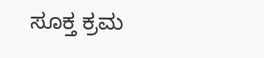ಸೂಕ್ತ ಕ್ರಮ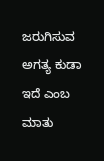ಜರುಗಿಸುವ ಅಗತ್ಯ ಕುಡಾ ಇದೆ ಎಂಬ ಮಾತು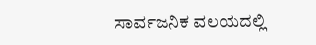ಸಾರ್ವಜನಿಕ ವಲಯದಲ್ಲಿ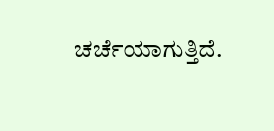ಚರ್ಚೆಯಾಗುತ್ತಿದೆ.